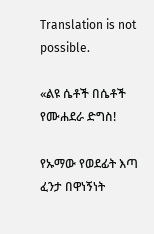Translation is not possible.

«ልዩ ሴቶች በሴቶች የሙሐደራ ድግስ!

የኡማው የወደፊት እጣ ፈንታ በዋነኝነት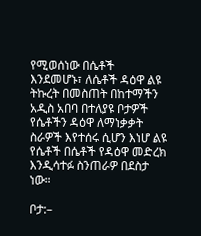የሚወሰነው በሴቶች እንደመሆኑ፣ ለሴቶች ዳዕዋ ልዩ ትኩረት በመስጠት በከተማችን አዲስ አበባ በተለያዩ ቦታዎች የሴቶችን ዳዕዋ ለማነቃቃት ስራዎች እየተሰሩ ሲሆን እነሆ ልዩ የሴቶች በሴቶች የዳዕዋ መድረክ እንዲሳተፉ ስንጠራዎ በደስታ ነው።

ቦታ:–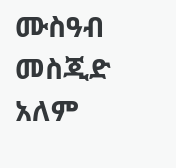ሙስዓብ መስጂድ አለም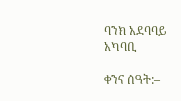ባንክ አደባባይ አካባቢ

ቀንና ሰዓት:–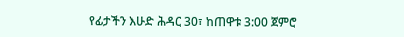የፊታችን እሁድ ሕዳር 30፣ ከጠዋቱ 3:00 ጀምሮ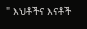" እህቶችና እናቶች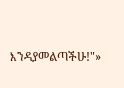እንዳያመልጣችሁ!"»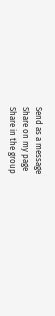Send as a message
Share on my page
Share in the group